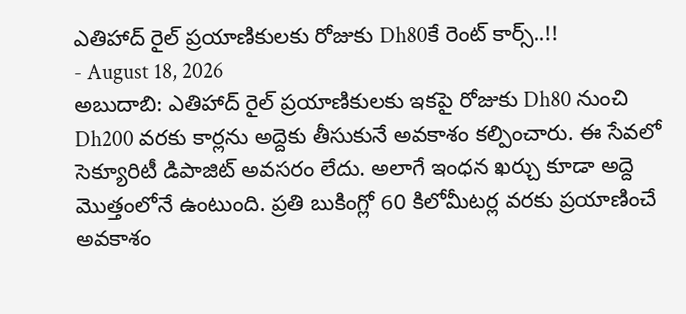ఎతిహాద్ రైల్ ప్రయాణికులకు రోజుకు Dh80కే రెంట్ కార్స్..!!
- August 18, 2026
అబుదాబి: ఎతిహాద్ రైల్ ప్రయాణికులకు ఇకపై రోజుకు Dh80 నుంచి Dh200 వరకు కార్లను అద్దెకు తీసుకునే అవకాశం కల్పించారు. ఈ సేవలో సెక్యూరిటీ డిపాజిట్ అవసరం లేదు. అలాగే ఇంధన ఖర్చు కూడా అద్దె మొత్తంలోనే ఉంటుంది. ప్రతి బుకింగ్లో 60 కిలోమీటర్ల వరకు ప్రయాణించే అవకాశం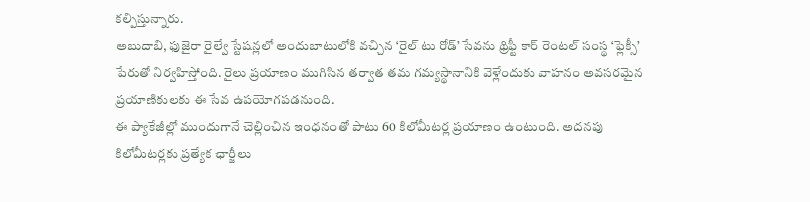కల్పిస్తున్నారు.
అబుదాబి, ఫుజైరా రైల్వే స్టేషన్లలో అందుబాటులోకి వచ్చిన ‘రైల్ టు రోడ్’ సేవను థ్రిఫ్టీ కార్ రెంటల్ సంస్థ ‘ఫ్లెక్సీ’ పేరుతో నిర్వహిస్తోంది. రైలు ప్రయాణం ముగిసిన తర్వాత తమ గమ్యస్థానానికి వెళ్లేందుకు వాహనం అవసరమైన ప్రయాణికులకు ఈ సేవ ఉపయోగపడనుంది.
ఈ ప్యాకేజీల్లో ముందుగానే చెల్లించిన ఇంధనంతో పాటు 60 కిలోమీటర్ల ప్రయాణం ఉంటుంది. అదనపు కిలోమీటర్లకు ప్రత్యేక ఛార్జీలు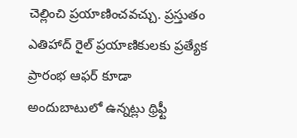చెల్లించి ప్రయాణించవచ్చు. ప్రస్తుతం ఎతిహాద్ రైల్ ప్రయాణికులకు ప్రత్యేక ప్రారంభ ఆఫర్ కూడా అందుబాటులో ఉన్నట్లు థ్రిఫ్టీ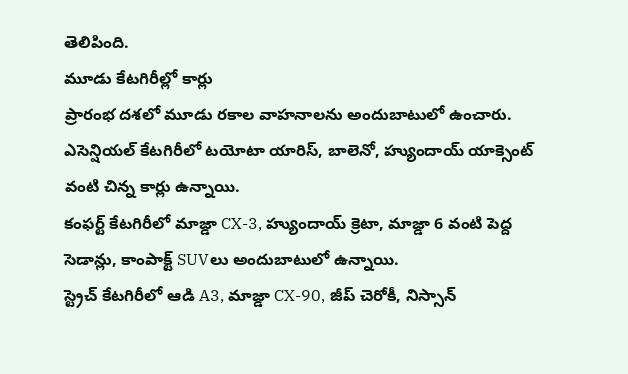తెలిపింది.
మూడు కేటగిరీల్లో కార్లు
ప్రారంభ దశలో మూడు రకాల వాహనాలను అందుబాటులో ఉంచారు. ఎసెన్షియల్ కేటగిరీలో టయోటా యారిస్, బాలెనో, హ్యుందాయ్ యాక్సెంట్ వంటి చిన్న కార్లు ఉన్నాయి.
కంఫర్ట్ కేటగిరీలో మాజ్డా CX-3, హ్యుందాయ్ క్రెటా, మాజ్డా 6 వంటి పెద్ద సెడాన్లు, కాంపాక్ట్ SUVలు అందుబాటులో ఉన్నాయి.
స్ట్రెచ్ కేటగిరీలో ఆడి A3, మాజ్డా CX-90, జీప్ చెరోకీ, నిస్సాన్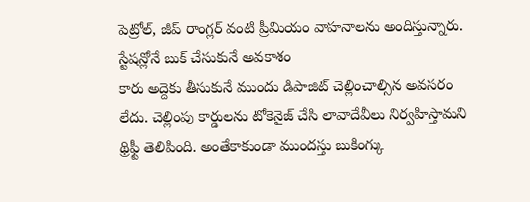పెట్రోల్, జీప్ రాంగ్లర్ వంటి ప్రీమియం వాహనాలను అందిస్తున్నారు.
స్టేషన్లోనే బుక్ చేసుకునే అవకాశం
కారు అద్దెకు తీసుకునే ముందు డిపాజిట్ చెల్లించాల్సిన అవసరం లేదు. చెల్లింపు కార్డులను టోకెనైజ్ చేసి లావాదేవీలు నిర్వహిస్తామని థ్రిఫ్టీ తెలిపింది. అంతేకాకుండా ముందస్తు బుకింగ్కు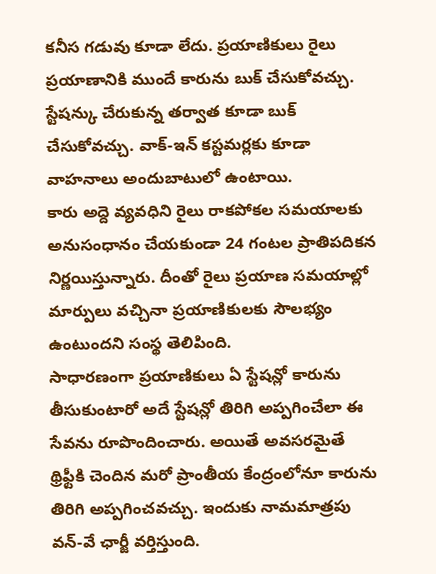కనీస గడువు కూడా లేదు. ప్రయాణికులు రైలు ప్రయాణానికి ముందే కారును బుక్ చేసుకోవచ్చు. స్టేషన్కు చేరుకున్న తర్వాత కూడా బుక్ చేసుకోవచ్చు. వాక్-ఇన్ కస్టమర్లకు కూడా వాహనాలు అందుబాటులో ఉంటాయి.
కారు అద్దె వ్యవధిని రైలు రాకపోకల సమయాలకు అనుసంధానం చేయకుండా 24 గంటల ప్రాతిపదికన నిర్ణయిస్తున్నారు. దీంతో రైలు ప్రయాణ సమయాల్లో మార్పులు వచ్చినా ప్రయాణికులకు సౌలభ్యం ఉంటుందని సంస్థ తెలిపింది.
సాధారణంగా ప్రయాణికులు ఏ స్టేషన్లో కారును తీసుకుంటారో అదే స్టేషన్లో తిరిగి అప్పగించేలా ఈ సేవను రూపొందించారు. అయితే అవసరమైతే థ్రిఫ్టీకి చెందిన మరో ప్రాంతీయ కేంద్రంలోనూ కారును తిరిగి అప్పగించవచ్చు. ఇందుకు నామమాత్రపు వన్-వే ఛార్జీ వర్తిస్తుంది.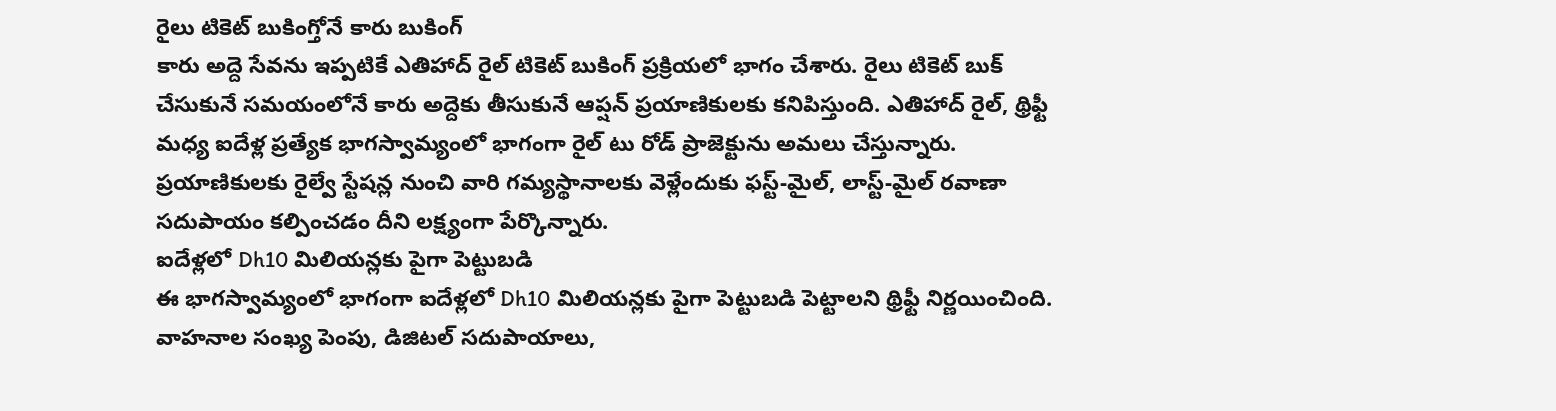రైలు టికెట్ బుకింగ్తోనే కారు బుకింగ్
కారు అద్దె సేవను ఇప్పటికే ఎతిహాద్ రైల్ టికెట్ బుకింగ్ ప్రక్రియలో భాగం చేశారు. రైలు టికెట్ బుక్ చేసుకునే సమయంలోనే కారు అద్దెకు తీసుకునే ఆప్షన్ ప్రయాణికులకు కనిపిస్తుంది. ఎతిహాద్ రైల్, థ్రిఫ్టీ మధ్య ఐదేళ్ల ప్రత్యేక భాగస్వామ్యంలో భాగంగా రైల్ టు రోడ్ ప్రాజెక్టును అమలు చేస్తున్నారు. ప్రయాణికులకు రైల్వే స్టేషన్ల నుంచి వారి గమ్యస్థానాలకు వెళ్లేందుకు ఫస్ట్-మైల్, లాస్ట్-మైల్ రవాణా సదుపాయం కల్పించడం దీని లక్ష్యంగా పేర్కొన్నారు.
ఐదేళ్లలో Dh10 మిలియన్లకు పైగా పెట్టుబడి
ఈ భాగస్వామ్యంలో భాగంగా ఐదేళ్లలో Dh10 మిలియన్లకు పైగా పెట్టుబడి పెట్టాలని థ్రిఫ్టీ నిర్ణయించింది. వాహనాల సంఖ్య పెంపు, డిజిటల్ సదుపాయాలు,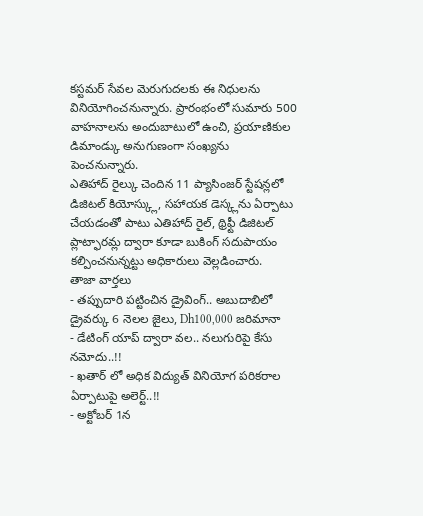కస్టమర్ సేవల మెరుగుదలకు ఈ నిధులను వినియోగించనున్నారు. ప్రారంభంలో సుమారు 500 వాహనాలను అందుబాటులో ఉంచి, ప్రయాణికుల డిమాండ్కు అనుగుణంగా సంఖ్యను పెంచనున్నారు.
ఎతిహాద్ రైల్కు చెందిన 11 ప్యాసింజర్ స్టేషన్లలో డిజిటల్ కియోస్క్లు, సహాయక డెస్క్లను ఏర్పాటు చేయడంతో పాటు ఎతిహాద్ రైల్, థ్రిఫ్టీ డిజిటల్ ప్లాట్ఫారమ్ల ద్వారా కూడా బుకింగ్ సదుపాయం కల్పించనున్నట్టు అధికారులు వెల్లడించారు.
తాజా వార్తలు
- తప్పుదారి పట్టించిన డ్రైవింగ్.. అబుదాబిలో డ్రైవర్కు 6 నెలల జైలు, Dh100,000 జరిమానా
- డేటింగ్ యాప్ ద్వారా వల.. నలుగురిపై కేసు నమోదు..!!
- ఖతార్ లో అధిక విద్యుత్ వినియోగ పరికరాల ఏర్పాటుపై అలెర్ట్..!!
- అక్టోబర్ 1న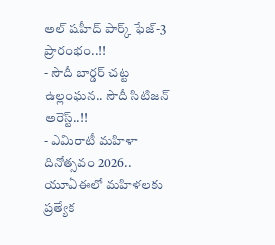అల్ షహీద్ పార్క్ ఫేజ్-3 ప్రారంభం..!!
- సౌదీ బార్డర్ చట్ట ఉల్లంఘన.. సౌదీ సిటిజన్ అరెస్ట్..!!
- ఎమిరాటీ మహిళా దినోత్సవం 2026.. యూఏఈలో మహిళలకు ప్రత్యేక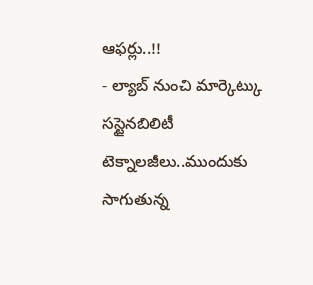ఆఫర్లు..!!
- ల్యాబ్ నుంచి మార్కెట్కు సస్టైనబిలిటీ టెక్నాలజీలు..ముందుకు సాగుతున్న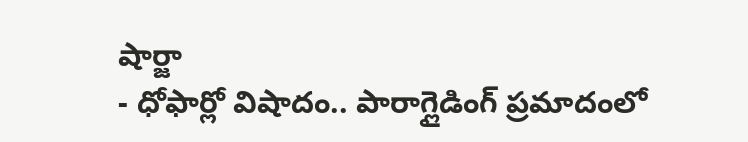షార్జా
- ధోఫార్లో విషాదం.. పారాగ్లైడింగ్ ప్రమాదంలో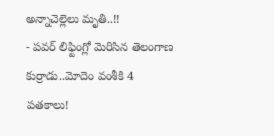అన్నాచెల్లెలు మృతి..!!
- పవర్ లిఫ్టింగ్లో మెరిసిన తెలంగాణ కుర్రాడు..మోదెం వంశీకి 4 పతకాలు!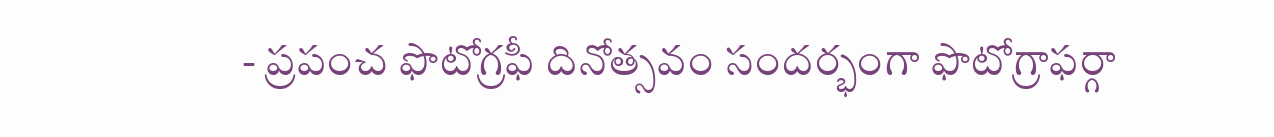- ప్రపంచ ఫొటోగ్రఫీ దినోత్సవం సందర్భంగా ఫొటోగ్రాఫర్గా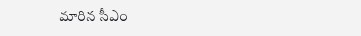మారిన సీఎం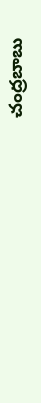చంద్రబాబు